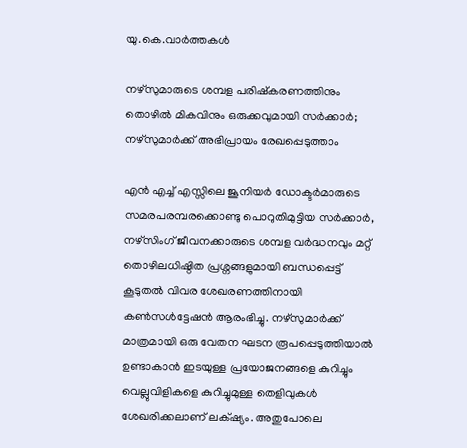യു.കെ.വാര്‍ത്തകള്‍

നഴ്സുമാരുടെ ശമ്പള പരിഷ്‌കരണത്തിനും തൊഴില്‍ മികവിനും ഒരുക്കവുമായി സര്‍ക്കാര്‍; നഴ്‌സുമാര്‍ക്ക് അഭിപ്രായം രേഖപ്പെടുത്താം

എന്‍ എച്ച് എസ്സിലെ ജൂനിയര്‍ ഡോക്ടര്‍മാരുടെ സമരപരമ്പരക്കൊണ്ടു പൊറുതിമുട്ടിയ സര്‍ക്കാര്‍, നഴ്സിംഗ് ജീവനക്കാരുടെ ശമ്പള വര്‍ദ്ധനവും മറ്റ് തൊഴിലധിഷ്ഠിത പ്രശ്നങ്ങളുമായി ബന്ധപ്പെട്ട് കൂടുതല്‍ വിവര ശേഖരണത്തിനായി കണ്‍സള്‍ട്ടേഷന്‍ ആരംഭിച്ചു. നഴ്സുമാര്‍ക്ക് മാത്രമായി ഒരു വേതന ഘടന രൂപപ്പെടുത്തിയാല്‍ ഉണ്ടാകാന്‍ ഇടയുള്ള പ്രയോജനങ്ങളെ കുറിച്ചും വെല്ലുവിളികളെ കുറിച്ചുമുള്ള തെളിവുകള്‍ ശേഖരിക്കലാണ് ലക്‌ഷ്യം. അതുപോലെ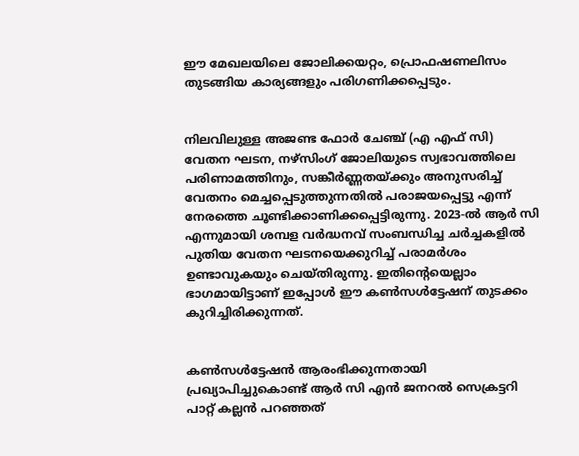ഈ മേഖലയിലെ ജോലിക്കയറ്റം, പ്രൊഫഷണലിസം തുടങ്ങിയ കാര്യങ്ങളും പരിഗണിക്കപ്പെടും.


നിലവിലുള്ള അജണ്ട ഫോര്‍ ചേഞ്ച് (എ എഫ് സി) വേതന ഘടന, നഴ്സിംഗ് ജോലിയുടെ സ്വഭാവത്തിലെ പരിണാമത്തിനും, സങ്കീര്‍ണ്ണതയ്ക്കും അനുസരിച്ച് വേതനം മെച്ചപ്പെടുത്തുന്നതില്‍ പരാജയപ്പെട്ടു എന്ന് നേരത്തെ ചൂണ്ടിക്കാണിക്കപ്പെട്ടിരുന്നു. 2023-ല്‍ ആര്‍ സി എന്നുമായി ശമ്പള വര്‍ദ്ധനവ് സംബന്ധിച്ച ചര്‍ച്ചകളില്‍ പുതിയ വേതന ഘടനയെക്കുറിച്ച് പരാമര്‍ശം ഉണ്ടാവുകയും ചെയ്തിരുന്നു. ഇതിന്റെയെല്ലാം ഭാഗമായിട്ടാണ് ഇപ്പോള്‍ ഈ കണ്‍സള്‍ട്ടേഷന് തുടക്കം കുറിച്ചിരിക്കുന്നത്.


കണ്‍സള്‍ട്ടേഷന്‍ ആരംഭിക്കുന്നതായി പ്രഖ്യാപിച്ചുകൊണ്ട് ആര്‍ സി എന്‍ ജനറല്‍ സെക്രട്ടറി പാറ്റ് കല്ലന്‍ പറഞ്ഞത്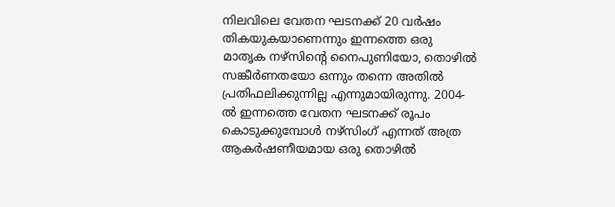നിലവിലെ വേതന ഘടനക്ക് 20 വര്‍ഷം തികയുകയാണെന്നും ഇന്നത്തെ ഒരു മാതൃക നഴ്സിന്റെ നൈപുണിയോ, തൊഴില്‍ സങ്കീര്‍ണതയോ ഒന്നും തന്നെ അതില്‍ പ്രതിഫലിക്കുന്നില്ല എന്നുമായിരുന്നു. 2004- ല്‍ ഇന്നത്തെ വേതന ഘടനക്ക് രൂപം കൊടുക്കുമ്പോള്‍ നഴ്സിംഗ് എന്നത് അത്ര ആകര്‍ഷണീയമായ ഒരു തൊഴില്‍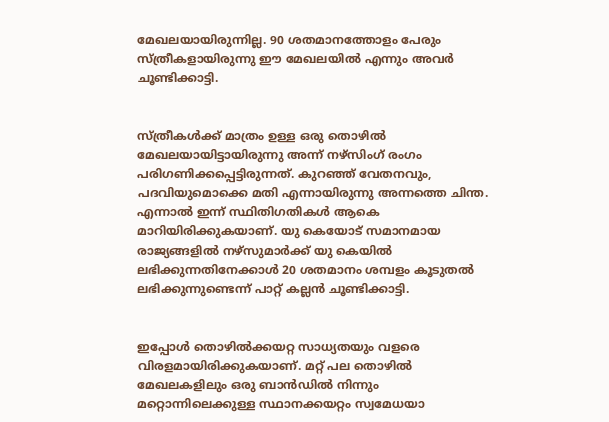മേഖലയായിരുന്നില്ല. 90 ശതമാനത്തോളം പേരും സ്ത്രീകളായിരുന്നു ഈ മേഖലയില്‍ എന്നും അവര്‍ ചൂണ്ടിക്കാട്ടി.


സ്ത്രീകള്‍ക്ക് മാത്രം ഉള്ള ഒരു തൊഴില്‍ മേഖലയായിട്ടായിരുന്നു അന്ന് നഴ്സിംഗ് രംഗം പരിഗണിക്കപ്പെട്ടിരുന്നത്. കുറഞ്ഞ് വേതനവും, പദവിയുമൊക്കെ മതി എന്നായിരുന്നു അന്നത്തെ ചിന്ത. എന്നാല്‍ ഇന്ന് സ്ഥിതിഗതികള്‍ ആകെ മാറിയിരിക്കുകയാണ്. യു കെയോട് സമാനമായ രാജ്യങ്ങളില്‍ നഴ്സുമാര്‍ക്ക് യു കെയില്‍ ലഭിക്കുന്നതിനേക്കാള്‍ 20 ശതമാനം ശമ്പളം കൂടുതല്‍ ലഭിക്കുന്നുണ്ടെന്ന് പാറ്റ് കല്ലന്‍ ചൂണ്ടിക്കാട്ടി.


ഇപ്പോള്‍ തൊഴില്‍ക്കയറ്റ സാധ്യതയും വളരെ വിരളമായിരിക്കുകയാണ്. മറ്റ് പല തൊഴില്‍ മേഖലകളിലും ഒരു ബാന്‍ഡില്‍ നിന്നും മറ്റൊന്നിലെക്കുള്ള സ്ഥാനക്കയറ്റം സ്വമേധയാ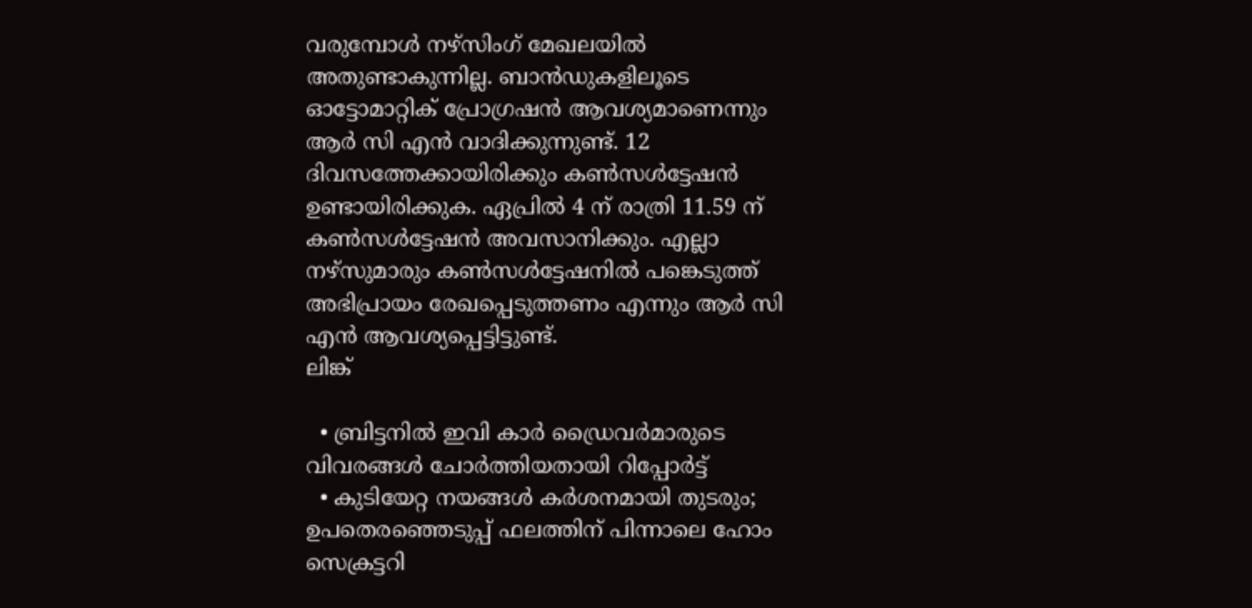വരുമ്പോള്‍ നഴ്സിംഗ് മേഖലയില്‍ അതുണ്ടാകുന്നില്ല. ബാന്‍ഡുകളിലൂടെ ഓട്ടോമാറ്റിക് പ്രോഗ്രഷന്‍ ആവശ്യമാണെന്നും ആര്‍ സി എന്‍ വാദിക്കുന്നുണ്ട്. 12 ദിവസത്തേക്കായിരിക്കും കണ്‍സള്‍ട്ടേഷന്‍ ഉണ്ടായിരിക്കുക. ഏപ്രില്‍ 4 ന് രാത്രി 11.59 ന് കണ്‍സള്‍ട്ടേഷന്‍ അവസാനിക്കും. എല്ലാ നഴ്സുമാരും കണ്‍സള്‍ട്ടേഷനില്‍ പങ്കെടുത്ത് അഭിപ്രായം രേഖപ്പെടുത്തണം എന്നും ആര്‍ സി എന്‍ ആവശ്യപ്പെട്ടിട്ടുണ്ട്.
ലിങ്ക്

  • ബ്രിട്ടനില്‍ ഇവി കാര്‍ ഡ്രൈവര്‍മാരുടെ വിവരങ്ങള്‍ ചോര്‍ത്തിയതായി റിപ്പോര്‍ട്ട്
  • കുടിയേറ്റ നയങ്ങള്‍ കര്‍ശനമായി തുടരും; ഉപതെരഞ്ഞെടുപ്പ് ഫലത്തിന് പിന്നാലെ ഹോം സെക്രട്ടറി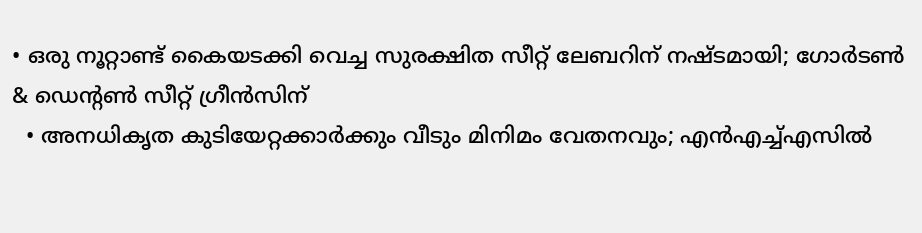• ഒരു നൂറ്റാണ്ട് കൈയടക്കി വെച്ച സുരക്ഷിത സീറ്റ് ലേബറിന് നഷ്ടമായി; ഗോര്‍ടണ്‍ & ഡെന്റണ്‍ സീറ്റ് ഗ്രീന്‍സിന്
  • അനധികൃത കുടിയേറ്റക്കാര്‍ക്കും വീടും മിനിമം വേതനവും; എന്‍എച്ച്എസില്‍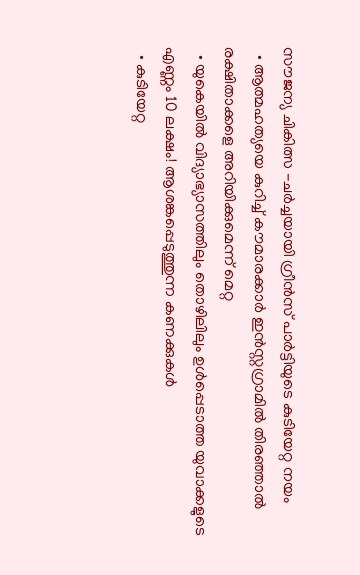സൗജന്യ ചികിത്സ -ചര്‍ച്ചയായി ഗ്രീന്‍സ് പാര്‍ട്ടിയുടെ കുടിയേറ്റ നയം
  • ആത്മഹത്യയെ കുറിച്ച് കൗമാരക്കാര്‍ ഇന്‍സ്റ്റഗ്രാമില്‍ തിരഞ്ഞാല്‍ രക്ഷിതാക്കളെ അറിയിക്കുമെന്ന് മെറ്റ
  • യുകെയില്‍ വിദ്യാഭ്യാസത്തിലും തൊഴിലിലും ഉള്‍പ്പെടാത്ത യുവാക്കളുടെ എണ്ണം 10 ലക്ഷം! ആശങ്കപ്പെടുത്തുന്ന കണക്കുകള്‍
  • കുടിയേറ്റ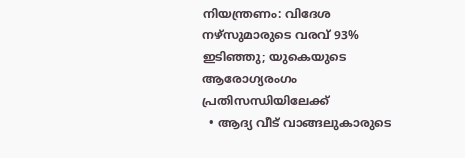നിയന്ത്രണം: വിദേശ നഴ്സുമാരുടെ വരവ് 93% ഇടിഞ്ഞു; യുകെയുടെ ആരോഗ്യരംഗം പ്രതിസന്ധിയിലേക്ക്
  • ആദ്യ വീട് വാങ്ങലുകാരുടെ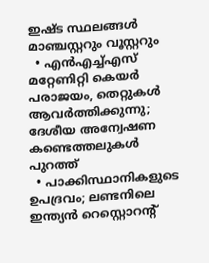ഇഷ്ട സ്ഥലങ്ങള്‍ മാഞ്ചസ്റ്ററും വൂസ്റ്ററും
  • എന്‍എച്ച്എസ് മറ്റേണിറ്റി കെയര്‍ പരാജയം, തെറ്റുകള്‍ ആവര്‍ത്തിക്കുന്നു; ദേശീയ അന്വേഷണ കണ്ടെത്തലുകള്‍ പുറത്ത്
  • പാക്കിസ്ഥാനികളുടെ ഉപദ്രവം; ലണ്ടനിലെ ഇന്ത്യന്‍ റെസ്റ്റൊറന്റ്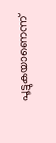പൂട്ടുകയാണെന്ന്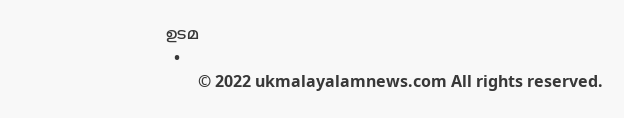ഉടമ
  •
        © 2022 ukmalayalamnews.com All rights reserved.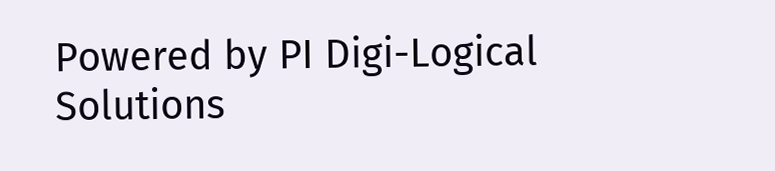Powered by PI Digi-Logical Solutions